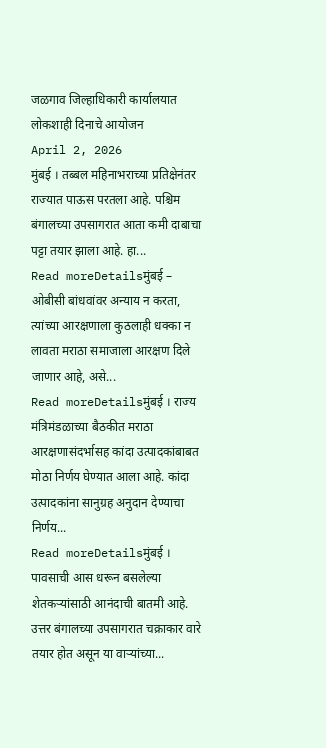जळगाव जिल्हाधिकारी कार्यालयात लोकशाही दिनाचे आयोजन
April 2, 2026
मुंबई । तब्बल महिनाभराच्या प्रतिक्षेनंतर राज्यात पाऊस परतला आहे. पश्चिम बंगालच्या उपसागरात आता कमी दाबाचा पट्टा तयार झाला आहे. हा...
Read moreDetailsमुंबई – ओबीसी बांधवांवर अन्याय न करता, त्यांच्या आरक्षणाला कुठलाही धक्का न लावता मराठा समाजाला आरक्षण दिले जाणार आहे, असे...
Read moreDetailsमुंबई । राज्य मंत्रिमंडळाच्या बैठकीत मराठा आरक्षणासंदर्भासह कांदा उत्पादकांबाबत मोठा निर्णय घेण्यात आला आहे. कांदा उत्पादकांना सानुग्रह अनुदान देण्याचा निर्णय...
Read moreDetailsमुंबई । पावसाची आस धरून बसलेल्या शेतकऱ्यांसाठी आनंदाची बातमी आहे. उत्तर बंगालच्या उपसागरात चक्राकार वारे तयार होत असून या वाऱ्यांच्या...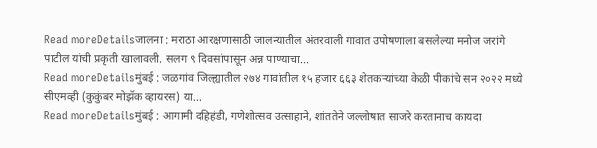Read moreDetailsजालना : मराठा आरक्षणासाठी जालन्यातील अंतरवाली गावात उपोषणाला बसलेल्या मनोज जरांगे पाटील यांची प्रकृती खालावली. सलग ९ दिवसांपासून अन्न पाण्याचा...
Read moreDetailsमुंबई : जळगांव जिल्ह्यातील २७४ गावांतील १५ हजार ६६३ शेतकऱ्यांच्या केळी पीकांचे सन २०२२ मध्ये सीएमव्ही (कुकुंबर मोझॅक व्हायरस) या...
Read moreDetailsमुंबई : आगामी दहिहंडी, गणेशोत्सव उत्साहाने, शांततेने जल्लोषात साजरे करतानाच कायदा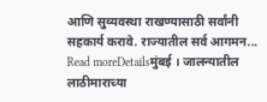आणि सुव्यवस्था राखण्यासाठी सर्वांनी सहकार्य करावे. राज्यातील सर्व आगमन...
Read moreDetailsमुंबई । जालन्यातील लाठीमाराच्या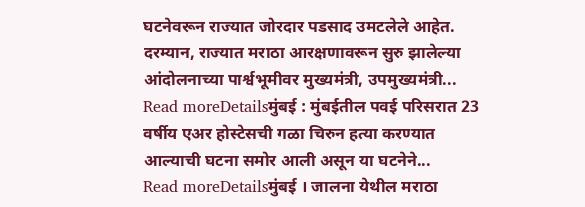घटनेवरून राज्यात जोरदार पडसाद उमटलेले आहेत. दरम्यान, राज्यात मराठा आरक्षणावरून सुरु झालेल्या आंदोलनाच्या पार्श्वभूमीवर मुख्यमंत्री, उपमुख्यमंत्री...
Read moreDetailsमुंबई : मुंबईतील पवई परिसरात 23 वर्षीय एअर होस्टेसची गळा चिरुन हत्या करण्यात आल्याची घटना समोर आली असून या घटनेने...
Read moreDetailsमुंबई । जालना येथील मराठा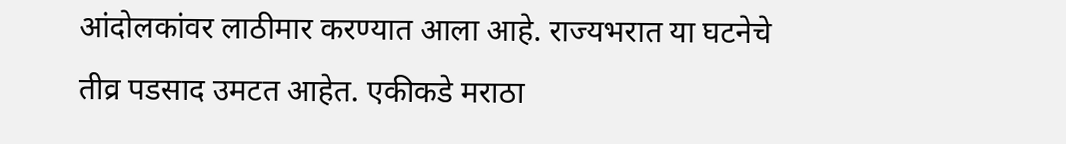आंदोलकांवर लाठीमार करण्यात आला आहे. राज्यभरात या घटनेचे तीव्र पडसाद उमटत आहेत. एकीकडे मराठा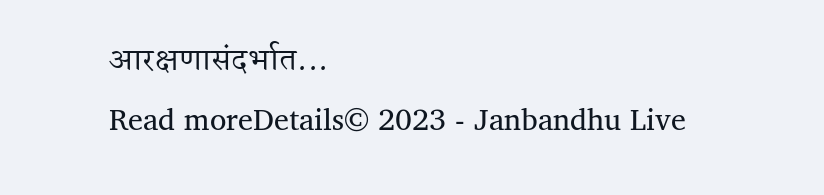आरक्षणासंदर्भात...
Read moreDetails© 2023 - Janbandhu Live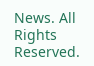News. All Rights Reserved.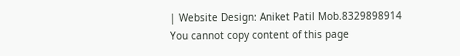| Website Design: Aniket Patil Mob.8329898914
You cannot copy content of this page